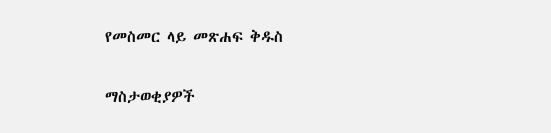የመስመር ላይ መጽሐፍ ቅዱስ

ማስታወቂያዎች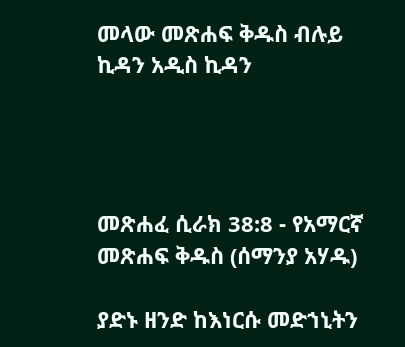መላው መጽሐፍ ቅዱስ ብሉይ ኪዳን አዲስ ኪዳን




መጽሐፈ ሲራክ 38:8 - የአማርኛ መጽሐፍ ቅዱስ (ሰማንያ አሃዱ)

ያድኑ ዘንድ ከእነርሱ መድኀኒትን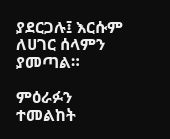ያደርጋሉ፤ እርሱም ለሀገር ሰላምን ያመጣል።

ምዕራፉን ተመልከት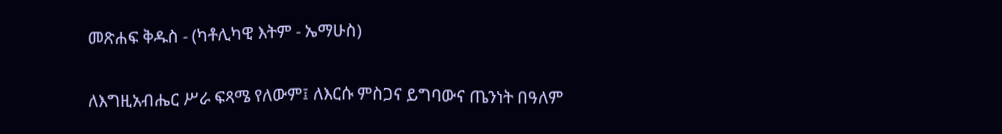መጽሐፍ ቅዱስ - (ካቶሊካዊ እትም - ኤማሁስ)

ለእግዚአብሔር ሥራ ፍጻሜ የለውም፤ ለእርሱ ምስጋና ይግባውና ጤንነት በዓለም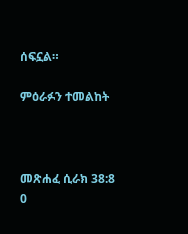ሰፍኗል።

ምዕራፉን ተመልከት



መጽሐፈ ሲራክ 38:8
0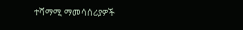ተሻማሚ ማመሳሰሪያዎች